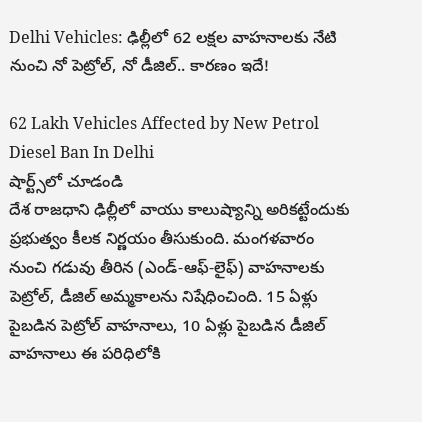Delhi Vehicles: ఢిల్లీలో 62 లక్షల వాహనాలకు నేటి నుంచి నో పెట్రోల్, నో డీజిల్.. కారణం ఇదే!

62 Lakh Vehicles Affected by New Petrol Diesel Ban In Delhi
షార్ట్స్‌లో చూడండి
దేశ రాజధాని ఢిల్లీలో వాయు కాలుష్యాన్ని అరికట్టేందుకు ప్రభుత్వం కీలక నిర్ణయం తీసుకుంది. మంగళవారం నుంచి గడువు తీరిన (ఎండ్-ఆఫ్-లైఫ్) వాహనాలకు పెట్రోల్, డీజిల్ అమ్మకాలను నిషేధించింది. 15 ఏళ్లు పైబడిన పెట్రోల్ వాహనాలు, 10 ఏళ్లు పైబడిన డీజిల్ వాహనాలు ఈ పరిధిలోకి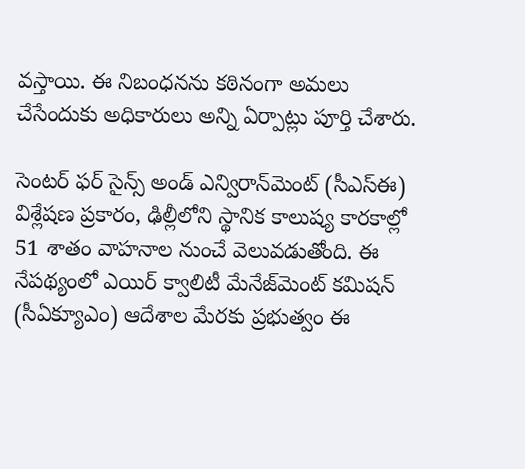వస్తాయి. ఈ నిబంధనను కఠినంగా అమలు చేసేందుకు అధికారులు అన్ని ఏర్పాట్లు పూర్తి చేశారు.

సెంటర్ ఫర్ సైన్స్ అండ్ ఎన్విరాన్‌మెంట్ (సీఎస్ఈ) విశ్లేషణ ప్రకారం, ఢిల్లీలోని స్థానిక కాలుష్య కారకాల్లో 51 శాతం వాహనాల నుంచే వెలువడుతోంది. ఈ నేపథ్యంలో ఎయిర్ క్వాలిటీ మేనేజ్‌మెంట్ కమిషన్ (సీఏక్యూఎం) ఆదేశాల మేరకు ప్రభుత్వం ఈ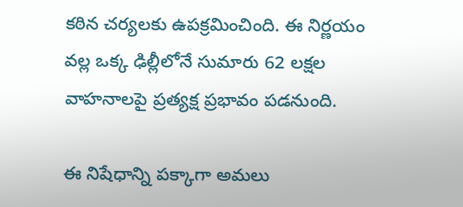కఠిన చర్యలకు ఉపక్రమించింది. ఈ నిర్ణయం వల్ల ఒక్క ఢిల్లీలోనే సుమారు 62 లక్షల వాహనాలపై ప్రత్యక్ష ప్రభావం పడనుంది.

ఈ నిషేధాన్ని పక్కాగా అమలు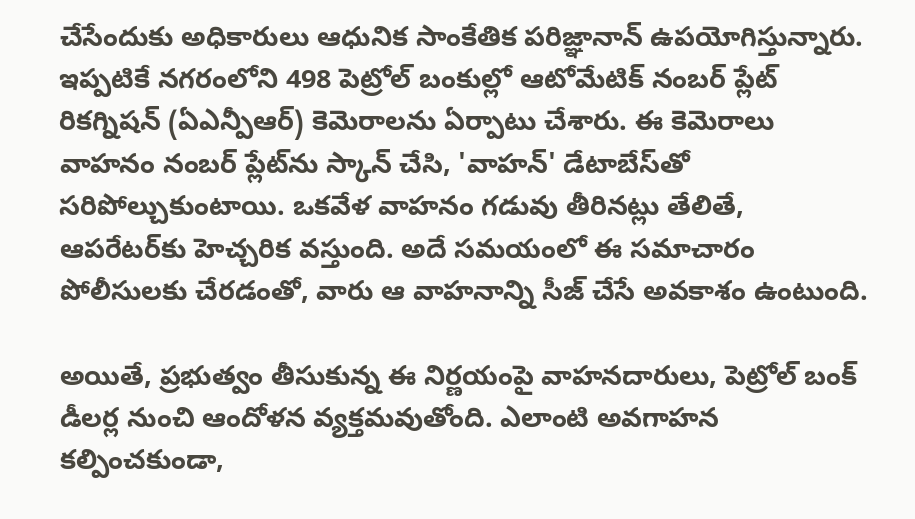చేసేందుకు అధికారులు ఆధునిక సాంకేతిక పరిజ్ఞానాన్ ఉపయోగిస్తున్నారు. ఇప్పటికే నగరంలోని 498 పెట్రోల్ బంకుల్లో ఆటోమేటిక్ నంబర్ ప్లేట్ రికగ్నిషన్ (ఏఎన్పీఆర్) కెమెరాలను ఏర్పాటు చేశారు. ఈ కెమెరాలు వాహనం నంబర్ ప్లేట్‌ను స్కాన్ చేసి, 'వాహన్' డేటాబేస్‌తో సరిపోల్చుకుంటాయి. ఒకవేళ వాహనం గడువు తీరినట్లు తేలితే, ఆపరేటర్‌కు హెచ్చరిక వస్తుంది. అదే సమయంలో ఈ సమాచారం పోలీసులకు చేరడంతో, వారు ఆ వాహనాన్ని సీజ్ చేసే అవకాశం ఉంటుంది.

అయితే, ప్రభుత్వం తీసుకున్న ఈ నిర్ణయంపై వాహనదారులు, పెట్రోల్ బంక్ డీలర్ల నుంచి ఆందోళన వ్యక్తమవుతోంది. ఎలాంటి అవగాహన కల్పించకుండా,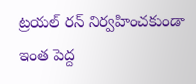ట్రయల్ రన్ నిర్వహించకుండా ఇంత పెద్ద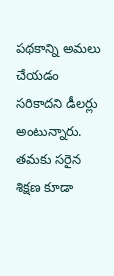పథకాన్ని అమలు చేయడం సరికాదని డీలర్లు అంటున్నారు. తమకు సరైన శిక్షణ కూడా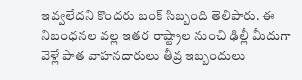ఇవ్వలేదని కొందరు బంక్ సిబ్బంది తెలిపారు. ఈ నిబంధనల వల్ల ఇతర రాష్ట్రాల నుంచి ఢిల్లీ మీదుగా వెళ్లే పాత వాహనదారులు తీవ్ర ఇబ్బందులు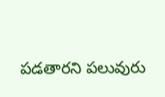పడతారని పలువురు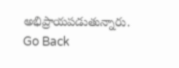అభిప్రాయపడుతున్నారు.
Go Back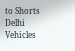to Shorts
Delhi Vehicles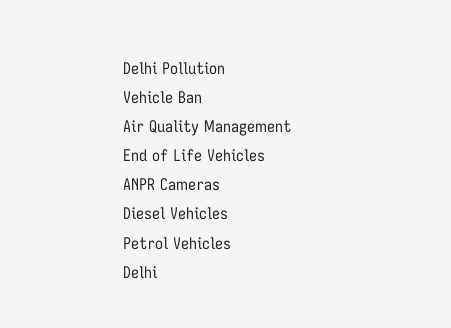Delhi Pollution
Vehicle Ban
Air Quality Management
End of Life Vehicles
ANPR Cameras
Diesel Vehicles
Petrol Vehicles
Delhi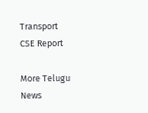Transport
CSE Report

More Telugu News